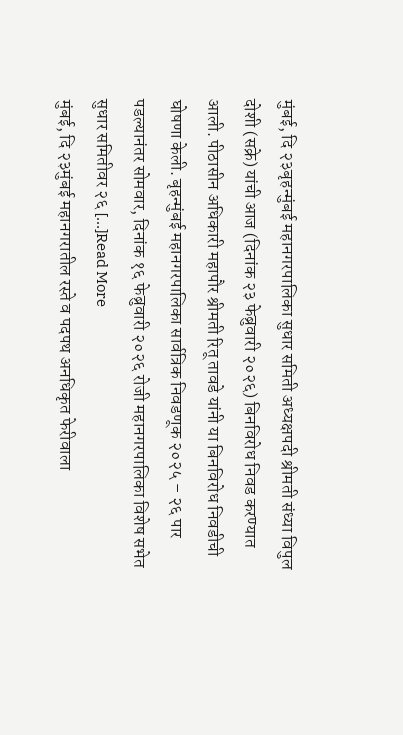मुंबई, दि २३बृहन्मुंबई महानगरपालिका सुधार समिती अध्यक्षपदी श्रीमती संध्या विपुल दोशी (सक्रे) यांची आज (दिनांक २३ फेब्रुवारी २०२६) बिनविरोध निवड करण्यात आली. पीठासीन अधिकारी महापौर श्रीमती रितू तावडे यांनी या बिनविरोध निवडीची घोषणा केली. बृहन्मुंबई महानगरपालिका सार्वत्रिक निवडणूक २०२५ – २६ पार पडल्यानंतर सोमवार, दिनांक १६ फेब्रुवारी २०२६ रोजी महानगरपालिका विशेष सभेत सुधार समितीवर २६ […]Read More
मुंबई, दि २३मुंबई महानगरातील रस्ते व पदपथ अनधिकृत फेरीवाला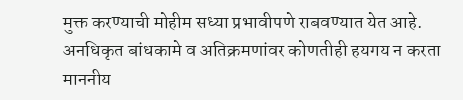मुक्त करण्याची मोहीम सध्या प्रभावीपणे राबवण्यात येत आहे. अनधिकृत बांधकामे व अतिक्रमणांवर कोणतीही हयगय न करता माननीय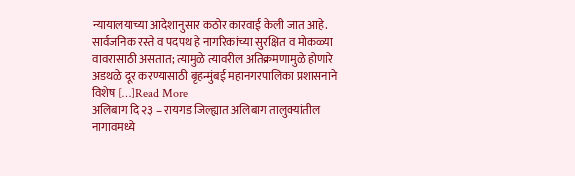न्यायालयाच्या आदेशानुसार कठोर कारवाई केली जात आहे. सार्वजनिक रस्ते व पदपथ हे नागरिकांच्या सुरक्षित व मोकळ्या वावरासाठी असतात; त्यामुळे त्यावरील अतिक्रमणामुळे होणारे अडथळे दूर करण्यासाठी बृहन्मुंबई महानगरपालिका प्रशासनाने विशेष […]Read More
अलिबाग दि २३ – रायगड जिल्ह्यात अलिबाग तालुक्यांतील नागावमध्ये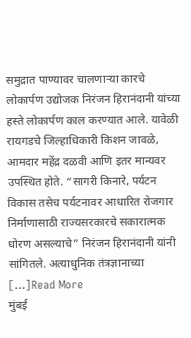समुद्रात पाण्यावर चालणाऱ्या कारचे लोकार्पण उद्योजक निरंजन हिरानंदानी यांच्या हस्ते लोकार्पण काल करण्यात आले. यावेळी रायगडचे जिल्हाधिकारी किशन जावळे, आमदार महेंद्र दळवी आणि इतर मान्यवर उपस्थित होते. “सागरी किनारे, पर्यटन विकास तसेच पर्यटनावर आधारित रोजगार निर्माणासाठी राज्यसरकारचे सकारात्मक धोरण असल्याचे” निरंजन हिरानंदानी यांनी सांगितले. अत्याधुनिक तंत्रज्ञानाच्या […]Read More
मुंबई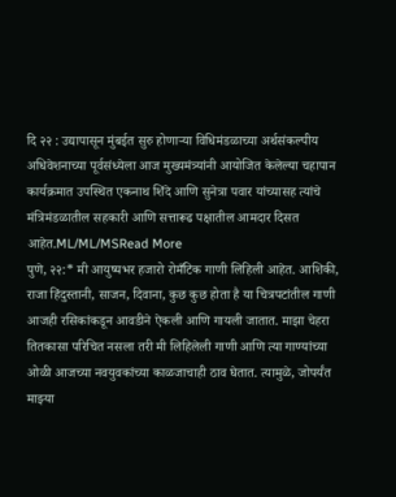दि २२ : उद्यापासून मुंबईत सुरु होणाऱ्या विधिमंडळाच्या अर्थसंकल्पीय अधिवेशनाच्या पूर्वसंध्येला आज मुख्यमंत्र्यांनी आयोजित केलेल्या चहापान कार्यक्रमात उपस्थित एकनाथ शिंदे आणि सुनेत्रा पवार यांच्यासह त्यांचे मंत्रिमंडळातील सहकारी आणि सत्तारूढ पक्षातील आमदार दिसत आहेत.ML/ML/MSRead More
पुणे, २२:* मी आयुष्यभर हजारो रोमँटिक गाणी लिहिली आहेत. आशिकी, राजा हिंदुस्तानी, साजन, दिवाना, कुछ कुछ होता है या चित्रपटांतील गाणी आजही रसिकांकडून आवडीने ऐकली आणि गायली जातात. माझा चेहरा तितकासा परिचित नसला तरी मी लिहिलेली गाणी आणि त्या गाण्यांच्या ओळी आजच्या नवयुवकांच्या काळजाचाही ठाव घेतात. त्यामुळे, जोपर्यंत माझ्या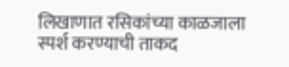लिखाणात रसिकांच्या काळजाला स्पर्श करण्याची ताकद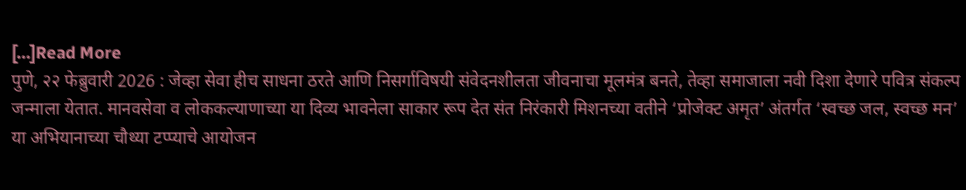[…]Read More
पुणे, २२ फेब्रुवारी 2026 : जेव्हा सेवा हीच साधना ठरते आणि निसर्गाविषयी संवेदनशीलता जीवनाचा मूलमंत्र बनते, तेव्हा समाजाला नवी दिशा देणारे पवित्र संकल्प जन्माला येतात. मानवसेवा व लोककल्याणाच्या या दिव्य भावनेला साकार रूप देत संत निरंकारी मिशनच्या वतीने ‘प्रोजेक्ट अमृत’ अंतर्गत ‘स्वच्छ जल, स्वच्छ मन’ या अभियानाच्या चौथ्या टप्प्याचे आयोजन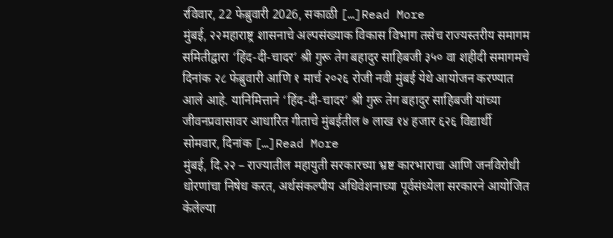रविवार, 22 फेब्रुवारी 2026, सकाळी […]Read More
मुंबई, २२महाराष्ट्र शासनाचे अल्पसंख्याक विकास विभाग तसेच राज्यस्तरीय समागम समितीद्वारा ‘हिंद-दी-चादर’ श्री गुरू तेग बहादुर साहिबजी ३५० वा शहीदी समागमचे दिनांक २८ फेब्रुवारी आणि १ मार्च २०२६ रोजी नवी मुंबई येथे आयोजन करण्यात आले आहे. यानिमित्ताने ‘हिंद-दी-चादर’ श्री गुरू तेग बहादुर साहिबजी यांच्या जीवनप्रवासावर आधारित गीताचे मुंबईतील ७ लाख १४ हजार ६२६ विद्यार्थी सोमवार, दिनांक […]Read More
मुंबई, दि.२२ – राज्यातील महायुती सरकारच्या भ्रष्ट कारभाराचा आणि जनविरोधी धोरणांचा निषेध करत, अर्थसंकल्पीय अधिवेशनाच्या पूर्वसंध्येला सरकारने आयोजित केलेल्या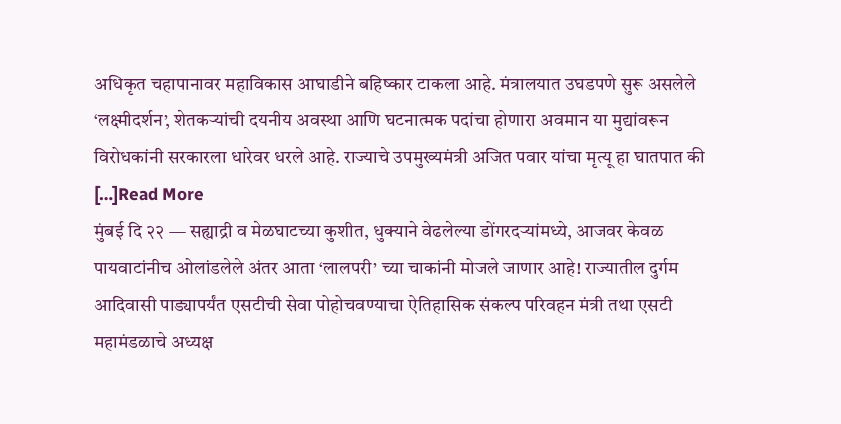अधिकृत चहापानावर महाविकास आघाडीने बहिष्कार टाकला आहे. मंत्रालयात उघडपणे सुरू असलेले ‘लक्ष्मीदर्शन’, शेतकऱ्यांची दयनीय अवस्था आणि घटनात्मक पदांचा होणारा अवमान या मुद्यांवरून विरोधकांनी सरकारला धारेवर धरले आहे. राज्याचे उपमुख्यमंत्री अजित पवार यांचा मृत्यू हा घातपात की […]Read More
मुंबई दि २२ — सह्याद्री व मेळघाटच्या कुशीत, धुक्याने वेढलेल्या डोंगरदऱ्यांमध्ये, आजवर केवळ पायवाटांनीच ओलांडलेले अंतर आता ‘लालपरी’ च्या चाकांनी मोजले जाणार आहे! राज्यातील दुर्गम आदिवासी पाड्यापर्यंत एसटीची सेवा पोहोचवण्याचा ऐतिहासिक संकल्प परिवहन मंत्री तथा एसटी महामंडळाचे अध्यक्ष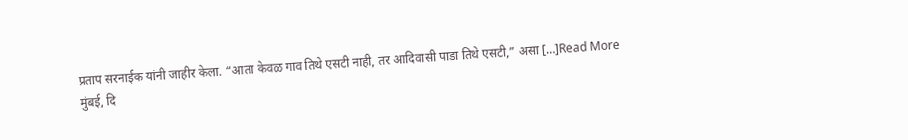प्रताप सरनाईक यांनी जाहीर केला. “आता केवळ गाव तिथे एसटी नाही, तर आदिवासी पाडा तिथे एसटी,” असा […]Read More
मुंबई, दि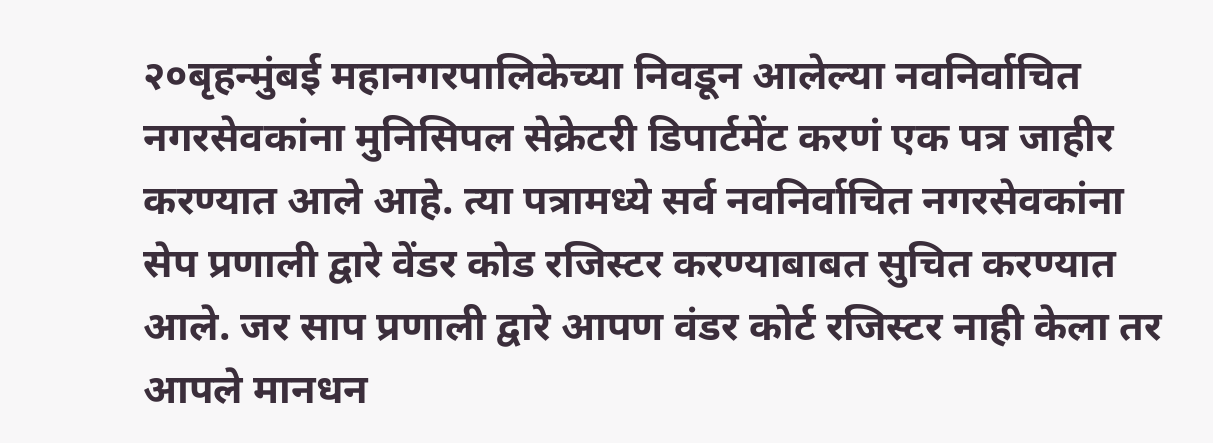२०बृहन्मुंबई महानगरपालिकेच्या निवडून आलेल्या नवनिर्वाचित नगरसेवकांना मुनिसिपल सेक्रेटरी डिपार्टमेंट करणं एक पत्र जाहीर करण्यात आले आहे. त्या पत्रामध्ये सर्व नवनिर्वाचित नगरसेवकांना सेप प्रणाली द्वारे वेंडर कोड रजिस्टर करण्याबाबत सुचित करण्यात आले. जर साप प्रणाली द्वारे आपण वंडर कोर्ट रजिस्टर नाही केला तर आपले मानधन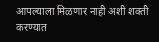आपल्याला मिळणार नाही अशी शक्ती करण्यात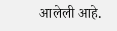आलेली आहे.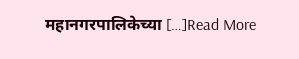महानगरपालिकेच्या […]Read More